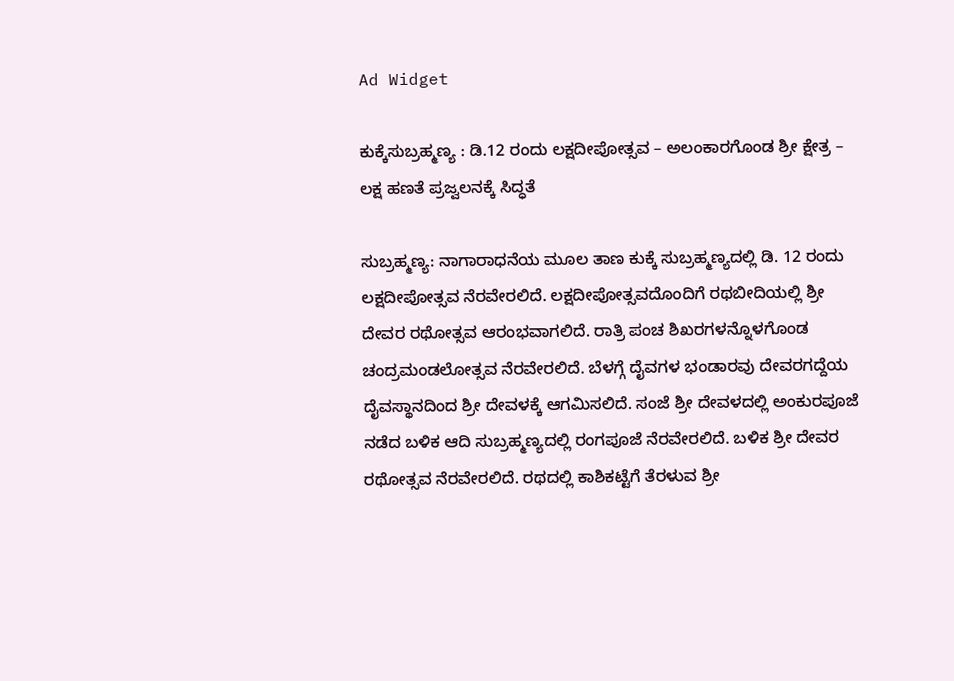Ad Widget

ಕುಕ್ಕೆಸುಬ್ರಹ್ಮಣ್ಯ : ಡಿ.12 ರಂದು ಲಕ್ಷದೀಪೋತ್ಸವ – ಅಲಂಕಾರಗೊಂಡ ಶ್ರೀ ಕ್ಷೇತ್ರ – ಲಕ್ಷ ಹಣತೆ ಪ್ರಜ್ವಲನಕ್ಕೆ ಸಿದ್ಧತೆ

ಸುಬ್ರಹ್ಮಣ್ಯ: ನಾಗಾರಾಧನೆಯ ಮೂಲ ತಾಣ ಕುಕ್ಕೆ ಸುಬ್ರಹ್ಮಣ್ಯದಲ್ಲಿ ಡಿ. 12 ರಂದು ಲಕ್ಷದೀಪೋತ್ಸವ ನೆರವೇರಲಿದೆ. ಲಕ್ಷದೀಪೋತ್ಸವದೊಂದಿಗೆ ರಥಬೀದಿಯಲ್ಲಿ ಶ್ರೀ ದೇವರ ರಥೋತ್ಸವ ಆರಂಭವಾಗಲಿದೆ. ರಾತ್ರಿ ಪಂಚ ಶಿಖರಗಳನ್ನೊಳಗೊಂಡ ಚಂದ್ರಮಂಡಲೋತ್ಸವ ನೆರವೇರಲಿದೆ. ಬೆಳಗ್ಗೆ ದೈವಗಳ ಭಂಡಾರವು ದೇವರಗದ್ದೆಯ ದೈವಸ್ಥಾನದಿಂದ ಶ್ರೀ ದೇವಳಕ್ಕೆ ಆಗಮಿಸಲಿದೆ. ಸಂಜೆ ಶ್ರೀ ದೇವಳದಲ್ಲಿ ಅಂಕುರಪೂಜೆ ನಡೆದ ಬಳಿಕ ಆದಿ ಸುಬ್ರಹ್ಮಣ್ಯದಲ್ಲಿ ರಂಗಪೂಜೆ ನೆರವೇರಲಿದೆ. ಬಳಿಕ ಶ್ರೀ ದೇವರ ರಥೋತ್ಸವ ನೆರವೇರಲಿದೆ. ರಥದಲ್ಲಿ ಕಾಶಿಕಟ್ಟೆಗೆ ತೆರಳುವ ಶ್ರೀ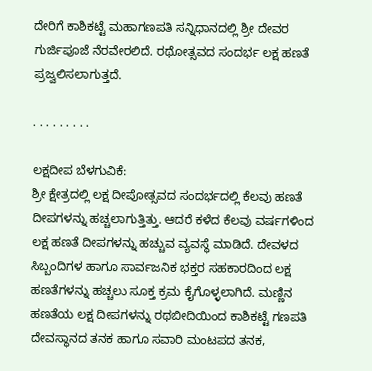ದೇರಿಗೆ ಕಾಶಿಕಟ್ಟೆ ಮಹಾಗಣಪತಿ ಸನ್ನಿಧಾನದಲ್ಲಿ ಶ್ರೀ ದೇವರ ಗುರ್ಜಿಪೂಜೆ ನೆರವೇರಲಿದೆ. ರಥೋತ್ಸವದ ಸಂದರ್ಭ ಲಕ್ಷ ಹಣತೆ ಪ್ರಜ್ವಲಿಸಲಾಗುತ್ತದೆ.

. . . . . . . . .

ಲಕ್ಷದೀಪ ಬೆಳಗುವಿಕೆ:
ಶ್ರೀ ಕ್ಷೇತ್ರದಲ್ಲಿ ಲಕ್ಷ ದೀಪೋತ್ಸವದ ಸಂದರ್ಭದಲ್ಲಿ ಕೆಲವು ಹಣತೆ ದೀಪಗಳನ್ನು ಹಚ್ಚಲಾಗುತ್ತಿತ್ತು. ಆದರೆ ಕಳೆದ ಕೆಲವು ವರ್ಷಗಳಿಂದ ಲಕ್ಷ ಹಣತೆ ದೀಪಗಳನ್ನು ಹಚ್ಚುವ ವ್ಯವಸ್ಥೆ ಮಾಡಿದೆ. ದೇವಳದ ಸಿಬ್ಬಂದಿಗಳ ಹಾಗೂ ಸಾರ್ವಜನಿಕ ಭಕ್ತರ ಸಹಕಾರದಿಂದ ಲಕ್ಷ ಹಣತೆಗಳನ್ನು ಹಚ್ಚಲು ಸೂಕ್ತ ಕ್ರಮ ಕೈಗೊಳ್ಳಲಾಗಿದೆ. ಮಣ್ಣಿನ ಹಣತೆಯ ಲಕ್ಷ ದೀಪಗಳನ್ನು ರಥಬೀದಿಯಿಂದ ಕಾಶಿಕಟ್ಟೆ ಗಣಪತಿ ದೇವಸ್ಥಾನದ ತನಕ ಹಾಗೂ ಸವಾರಿ ಮಂಟಪದ ತನಕ,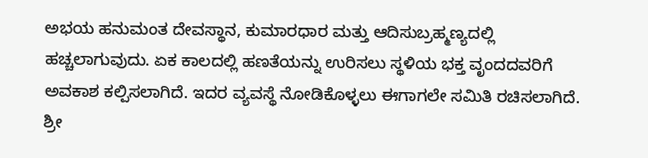ಅಭಯ ಹನುಮಂತ ದೇವಸ್ಥಾನ, ಕುಮಾರಧಾರ ಮತ್ತು ಆದಿಸುಬ್ರಹ್ಮಣ್ಯದಲ್ಲಿ ಹಚ್ಚಲಾಗುವುದು. ಏಕ ಕಾಲದಲ್ಲಿ ಹಣತೆಯನ್ನು ಉರಿಸಲು ಸ್ಥಳಿಯ ಭಕ್ತ ವೃಂದದವರಿಗೆ ಅವಕಾಶ ಕಲ್ಪಿಸಲಾಗಿದೆ. ಇದರ ವ್ಯವಸ್ಥೆ ನೋಡಿಕೊಳ್ಳಲು ಈಗಾಗಲೇ ಸಮಿತಿ ರಚಿಸಲಾಗಿದೆ. ಶ್ರೀ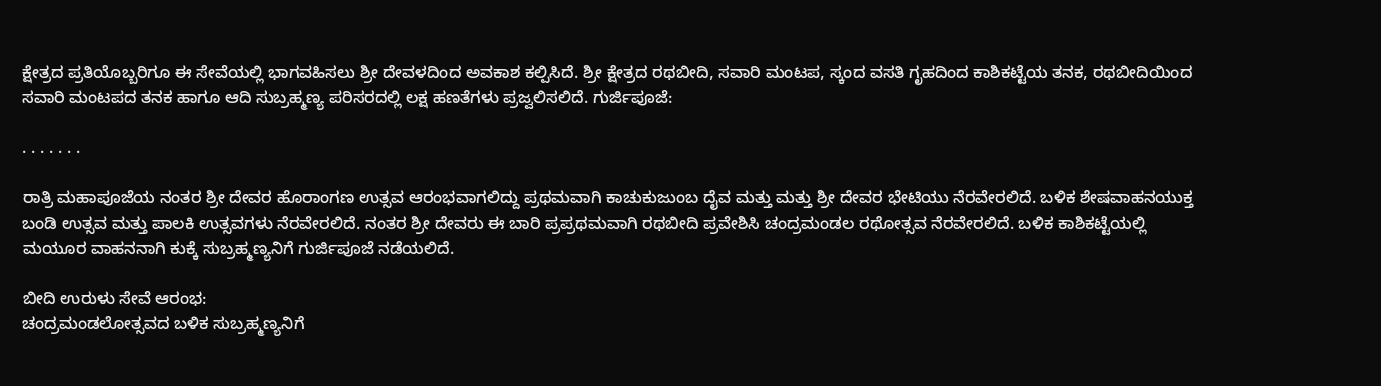ಕ್ಷೇತ್ರದ ಪ್ರತಿಯೊಬ್ಬರಿಗೂ ಈ ಸೇವೆಯಲ್ಲಿ ಭಾಗವಹಿಸಲು ಶ್ರೀ ದೇವಳದಿಂದ ಅವಕಾಶ ಕಲ್ಪಿಸಿದೆ. ಶ್ರೀ ಕ್ಷೇತ್ರದ ರಥಬೀದಿ, ಸವಾರಿ ಮಂಟಪ, ಸ್ಕಂದ ವಸತಿ ಗೃಹದಿಂದ ಕಾಶಿಕಟ್ಟೆಯ ತನಕ, ರಥಬೀದಿಯಿಂದ ಸವಾರಿ ಮಂಟಪದ ತನಕ ಹಾಗೂ ಆದಿ ಸುಬ್ರಹ್ಮಣ್ಯ ಪರಿಸರದಲ್ಲಿ ಲಕ್ಷ ಹಣತೆಗಳು ಪ್ರಜ್ವಲಿಸಲಿದೆ. ಗುರ್ಜಿಪೂಜೆ:

. . . . . . .

ರಾತ್ರಿ ಮಹಾಪೂಜೆಯ ನಂತರ ಶ್ರೀ ದೇವರ ಹೊರಾಂಗಣ ಉತ್ಸವ ಆರಂಭವಾಗಲಿದ್ದು ಪ್ರಥಮವಾಗಿ ಕಾಚುಕುಜುಂಬ ದೈವ ಮತ್ತು ಮತ್ತು ಶ್ರೀ ದೇವರ ಭೇಟಿಯು ನೆರವೇರಲಿದೆ. ಬಳಿಕ ಶೇಷವಾಹನಯುಕ್ತ ಬಂಡಿ ಉತ್ಸವ ಮತ್ತು ಪಾಲಕಿ ಉತ್ಸವಗಳು ನೆರವೇರಲಿದೆ. ನಂತರ ಶ್ರೀ ದೇವರು ಈ ಬಾರಿ ಪ್ರಪ್ರಥಮವಾಗಿ ರಥಬೀದಿ ಪ್ರವೇಶಿಸಿ ಚಂದ್ರಮಂಡಲ ರಥೋತ್ಸವ ನೆರವೇರಲಿದೆ. ಬಳಿಕ ಕಾಶಿಕಟ್ಟೆಯಲ್ಲಿ ಮಯೂರ ವಾಹನನಾಗಿ ಕುಕ್ಕೆ ಸುಬ್ರಹ್ಮಣ್ಯನಿಗೆ ಗುರ್ಜಿಪೂಜೆ ನಡೆಯಲಿದೆ.

ಬೀದಿ ಉರುಳು ಸೇವೆ ಆರಂಭ:
ಚಂದ್ರಮಂಡಲೋತ್ಸವದ ಬಳಿಕ ಸುಬ್ರಹ್ಮಣ್ಯನಿಗೆ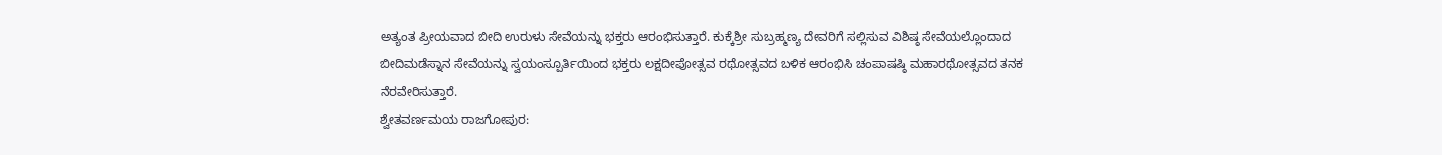ಅತ್ಯಂತ ಪ್ರೀಯವಾದ ಬೀದಿ ಉರುಳು ಸೇವೆಯನ್ನು ಭಕ್ತರು ಆರಂಭಿಸುತ್ತಾರೆ. ಕುಕ್ಕೆಶ್ರೀ ಸುಬ್ರಹ್ಮಣ್ಯ ದೇವರಿಗೆ ಸಲ್ಲಿಸುವ ವಿಶಿಷ್ಠ ಸೇವೆಯಲ್ಲೊಂದಾದ ಬೀದಿಮಡೆಸ್ನಾನ ಸೇವೆಯನ್ನು ಸ್ವಯಂಸ್ಪೂರ್ತಿಯಿಂದ ಭಕ್ತರು ಲಕ್ಷದೀಪೋತ್ಸವ ರಥೋತ್ಸವದ ಬಳಿಕ ಆರಂಭಿಸಿ ಚಂಪಾಷಷ್ಠಿ ಮಹಾರಥೋತ್ಸವದ ತನಕ ನೆರವೇರಿಸುತ್ತಾರೆ.
ಶ್ವೇತವರ್ಣಮಯ ರಾಜಗೋಪುರ: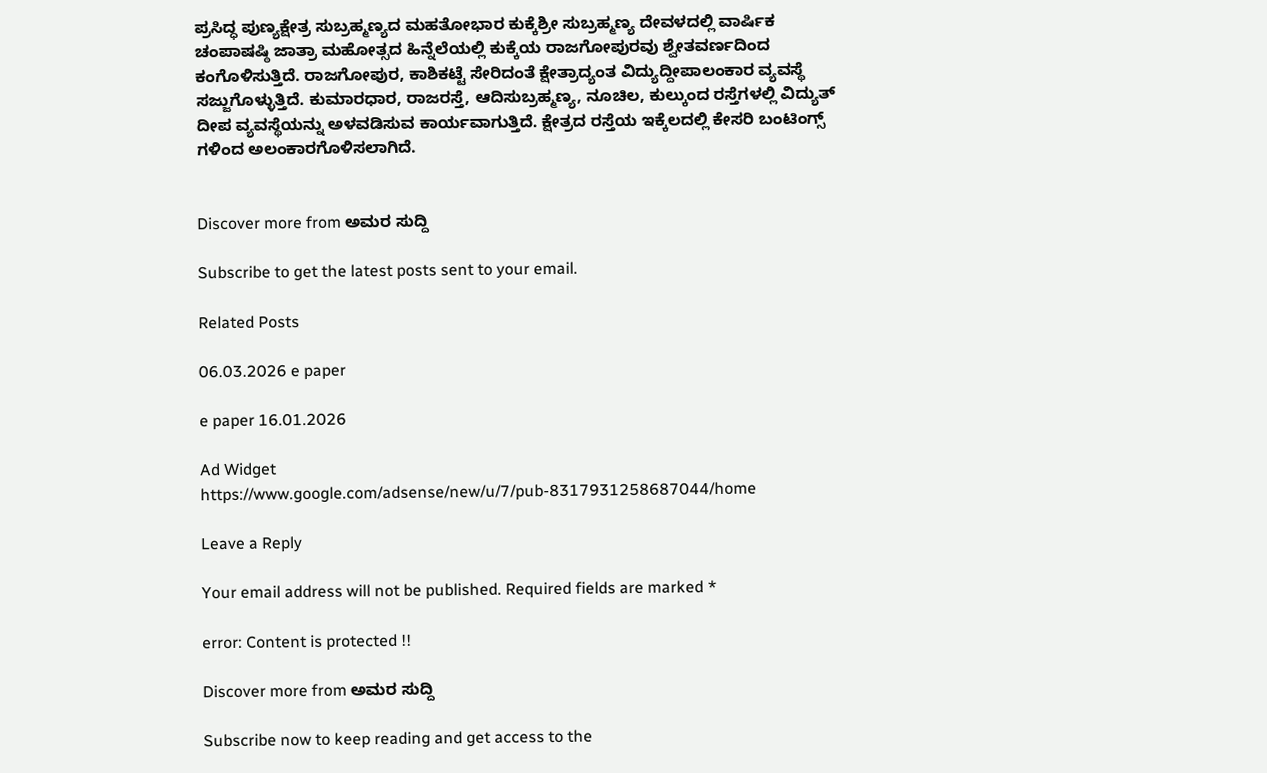ಪ್ರಸಿದ್ಧ ಪುಣ್ಯಕ್ಷೇತ್ರ ಸುಬ್ರಹ್ಮಣ್ಯದ ಮಹತೋಭಾರ ಕುಕ್ಕೆಶ್ರೀ ಸುಬ್ರಹ್ಮಣ್ಯ ದೇವಳದಲ್ಲಿ ವಾರ್ಷಿಕ ಚಂಪಾಷಷ್ಠಿ ಜಾತ್ರಾ ಮಹೋತ್ಸದ ಹಿನ್ನೆಲೆಯಲ್ಲಿ ಕುಕ್ಕೆಯ ರಾಜಗೋಪುರವು ಶ್ವೇತವರ್ಣದಿಂದ ಕಂಗೊಳಿಸುತ್ತಿದೆ. ರಾಜಗೋಪುರ, ಕಾಶಿಕಟ್ಟೆ ಸೇರಿದಂತೆ ಕ್ಷೇತ್ರಾದ್ಯಂತ ವಿದ್ಯುದ್ದೀಪಾಲಂಕಾರ ವ್ಯವಸ್ಥೆ ಸಜ್ಜುಗೊಳ್ಳುತ್ತಿದೆ. ಕುಮಾರಧಾರ, ರಾಜರಸ್ತೆ, ಆದಿಸುಬ್ರಹ್ಮಣ್ಯ, ನೂಚಿಲ, ಕುಲ್ಕುಂದ ರಸ್ತೆಗಳಲ್ಲಿ ವಿದ್ಯುತ್ ದೀಪ ವ್ಯವಸ್ಥೆಯನ್ನು ಅಳವಡಿಸುವ ಕಾರ್ಯವಾಗುತ್ತಿದೆ. ಕ್ಷೇತ್ರದ ರಸ್ತೆಯ ಇಕ್ಕೆಲದಲ್ಲಿ ಕೇಸರಿ ಬಂಟಿಂಗ್ಸ್ ಗಳಿಂದ ಅಲಂಕಾರಗೊಳಿಸಲಾಗಿದೆ.


Discover more from ಅಮರ ಸುದ್ದಿ

Subscribe to get the latest posts sent to your email.

Related Posts

06.03.2026 e paper

e paper 16.01.2026

Ad Widget
https://www.google.com/adsense/new/u/7/pub-8317931258687044/home

Leave a Reply

Your email address will not be published. Required fields are marked *

error: Content is protected !!

Discover more from ಅಮರ ಸುದ್ದಿ

Subscribe now to keep reading and get access to the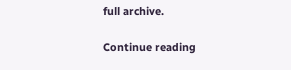full archive.

Continue reading